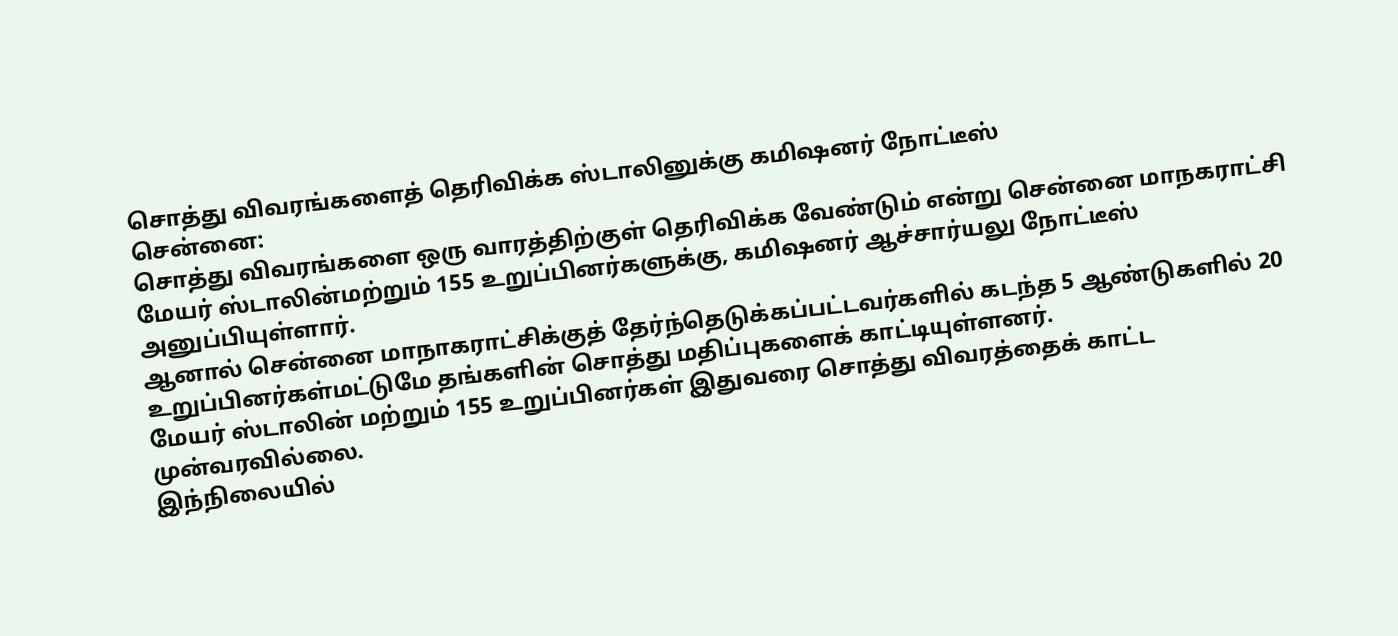சொத்து விவரங்களைத் தெரிவிக்க ஸ்டாலினுக்கு கமிஷனர் நோட்டீஸ்
சென்னை:
சொத்து விவரங்களை ஒரு வாரத்திற்குள் தெரிவிக்க வேண்டும் என்று சென்னை மாநகராட்சி மேயர் ஸ்டாலின்மற்றும் 155 உறுப்பினர்களுக்கு, கமிஷனர் ஆச்சார்யலு நோட்டீஸ் அனுப்பியுள்ளார்.
ஆனால் சென்னை மாநாகராட்சிக்குத் தேர்ந்தெடுக்கப்பட்டவர்களில் கடந்த 5 ஆண்டுகளில் 20 உறுப்பினர்கள்மட்டுமே தங்களின் சொத்து மதிப்புகளைக் காட்டியுள்ளனர்.
மேயர் ஸ்டாலின் மற்றும் 155 உறுப்பினர்கள் இதுவரை சொத்து விவரத்தைக் காட்ட முன்வரவில்லை.
இந்நிலையில்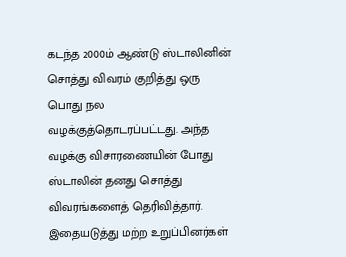கடந்த 2000ம் ஆண்டு ஸ்டாலினின் சொத்து விவரம் குறித்து ஒரு பொது நல வழக்குத்தொடரப்பட்டது. அந்த வழக்கு விசாரணையின் போது ஸ்டாலின் தனது சொத்து விவரங்களைத் தெரிவித்தார்.
இதையடுத்து மற்ற உறுப்பினர்கள்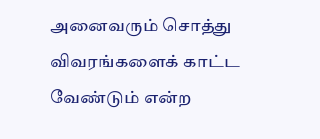அனைவரும் சொத்து விவரங்களைக் காட்ட வேண்டும் என்ற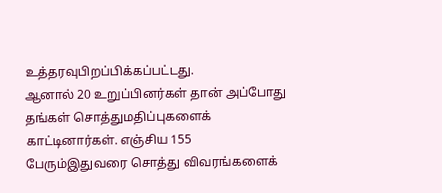உத்தரவுபிறப்பிக்கப்பட்டது.
ஆனால் 20 உறுப்பினர்கள் தான் அப்போது தங்கள் சொத்துமதிப்புகளைக் காட்டினார்கள். எஞ்சிய 155 பேரும்இதுவரை சொத்து விவரங்களைக்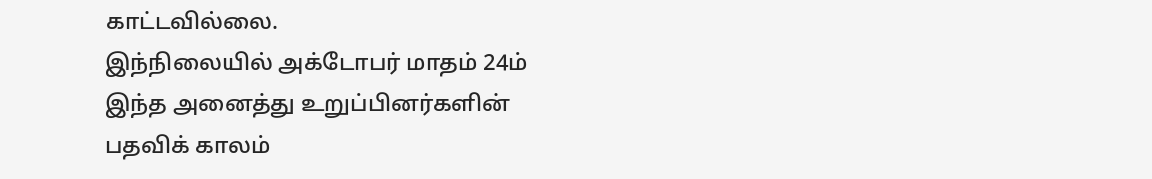காட்டவில்லை.
இந்நிலையில் அக்டோபர் மாதம் 24ம் இந்த அனைத்து உறுப்பினர்களின் பதவிக் காலம்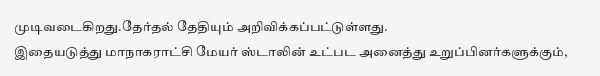முடிவடைகிறது.தேர்தல் தேதியும் அறிவிக்கப்பட்டுள்ளது.
இதையடுத்து மாநாகராட்சி மேயர் ஸ்டாலின் உட்பட அனைத்து உறுப்பினர்களுக்கும்,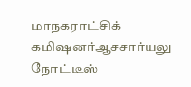மாநகராட்சிக் கமிஷனர்ஆசசார்யலு நோட்டீஸ்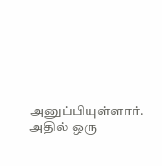அனுப்பியுள்ளார்.
அதில் ஒரு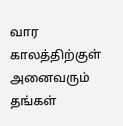வார காலத்திற்குள் அனைவரும் தங்கள்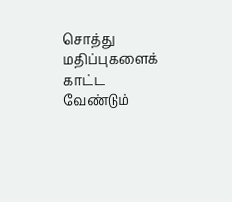சொத்து மதிப்புகளைக் காட்ட வேண்டும்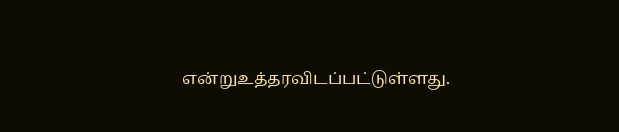என்றுஉத்தரவிடப்பட்டுள்ளது.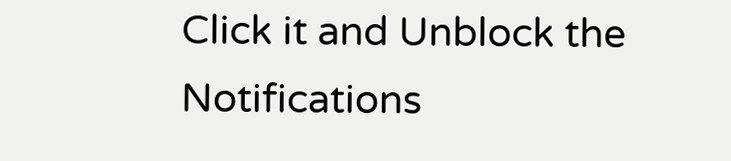Click it and Unblock the Notifications